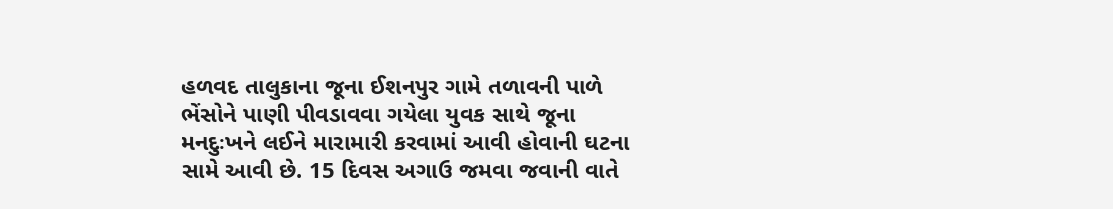હળવદ તાલુકાના જૂના ઈશનપુર ગામે તળાવની પાળે ભેંસોને પાણી પીવડાવવા ગયેલા યુવક સાથે જૂના મનદુઃખને લઈને મારામારી કરવામાં આવી હોવાની ઘટના સામે આવી છે. 15 દિવસ અગાઉ જમવા જવાની વાતે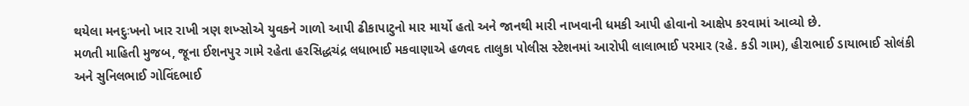થયેલા મનદુઃખનો ખાર રાખી ત્રણ શખ્સોએ યુવકને ગાળો આપી ઢીકાપાટુનો માર માર્યો હતો અને જાનથી મારી નાખવાની ધમકી આપી હોવાનો આક્ષેપ કરવામાં આવ્યો છે.
મળતી માહિતી મુજબ, જૂના ઈશનપુર ગામે રહેતા હરસિદ્ધચંદ્ર લધાભાઈ મકવાણાએ હળવદ તાલુકા પોલીસ સ્ટેશનમાં આરોપી લાલાભાઈ પરમાર (રહે. કડી ગામ), હીરાભાઈ ડાયાભાઈ સોલંકી અને સુનિલભાઈ ગોવિંદભાઈ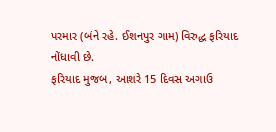પરમાર (બંને રહે. ઈશનપુર ગામ) વિરુદ્ધ ફરિયાદ નોંધાવી છે.
ફરિયાદ મુજબ, આશરે 15 દિવસ અગાઉ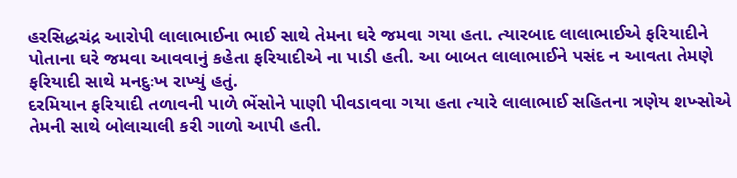હરસિદ્ધચંદ્ર આરોપી લાલાભાઈના ભાઈ સાથે તેમના ઘરે જમવા ગયા હતા. ત્યારબાદ લાલાભાઈએ ફરિયાદીને પોતાના ઘરે જમવા આવવાનું કહેતા ફરિયાદીએ ના પાડી હતી. આ બાબત લાલાભાઈને પસંદ ન આવતા તેમણે ફરિયાદી સાથે મનદુઃખ રાખ્યું હતું.
દરમિયાન ફરિયાદી તળાવની પાળે ભેંસોને પાણી પીવડાવવા ગયા હતા ત્યારે લાલાભાઈ સહિતના ત્રણેય શખ્સોએ તેમની સાથે બોલાચાલી કરી ગાળો આપી હતી.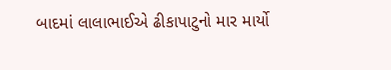બાદમાં લાલાભાઈએ ઢીકાપાટુનો માર માર્યો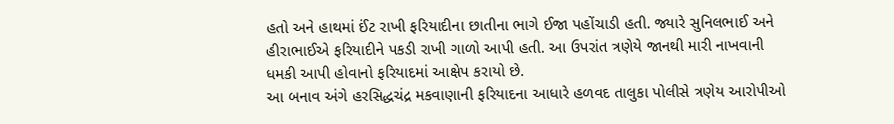હતો અને હાથમાં ઈંટ રાખી ફરિયાદીના છાતીના ભાગે ઈજા પહોંચાડી હતી. જ્યારે સુનિલભાઈ અને હીરાભાઈએ ફરિયાદીને પકડી રાખી ગાળો આપી હતી. આ ઉપરાંત ત્રણેયે જાનથી મારી નાખવાની ધમકી આપી હોવાનો ફરિયાદમાં આક્ષેપ કરાયો છે.
આ બનાવ અંગે હરસિદ્ધચંદ્ર મકવાણાની ફરિયાદના આધારે હળવદ તાલુકા પોલીસે ત્રણેય આરોપીઓ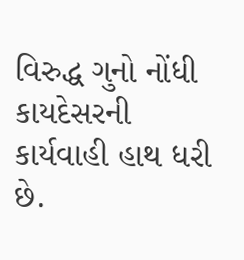વિરુદ્ધ ગુનો નોંધી કાયદેસરની કાર્યવાહી હાથ ધરી છે.